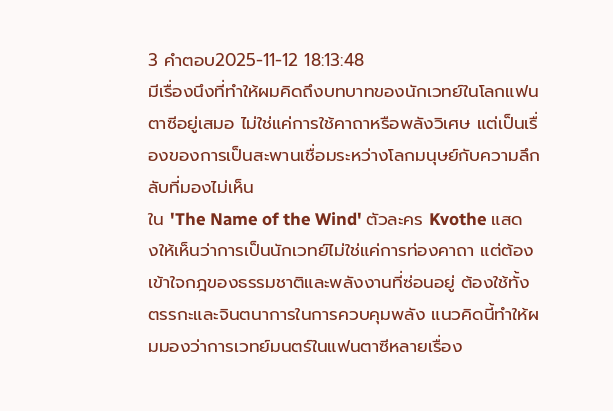3 คำตอบ2025-11-12 18:13:48
มีเรื่องนึงที่ทำให้ผมคิดถึงบทบาทของนักเวทย์ในโลกแฟนตาซีอยู่เสมอ ไม่ใช่แค่การใช้คาถาหรือพลังวิเศษ แต่เป็นเรื่องของการเป็นสะพานเชื่อมระหว่างโลกมนุษย์กับความลึกลับที่มองไม่เห็น
ใน 'The Name of the Wind' ตัวละคร Kvothe แสดงให้เห็นว่าการเป็นนักเวทย์ไม่ใช่แค่การท่องคาถา แต่ต้องเข้าใจกฎของธรรมชาติและพลังงานที่ซ่อนอยู่ ต้องใช้ทั้งตรรกะและจินตนาการในการควบคุมพลัง แนวคิดนี้ทำให้ผมมองว่าการเวทย์มนตร์ในแฟนตาซีหลายเรื่อง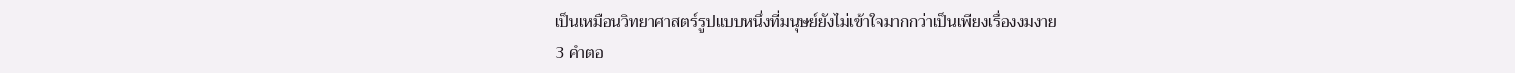เป็นเหมือนวิทยาศาสตร์รูปแบบหนึ่งที่มนุษย์ยังไม่เข้าใจมากกว่าเป็นเพียงเรื่องงมงาย
3 คำตอ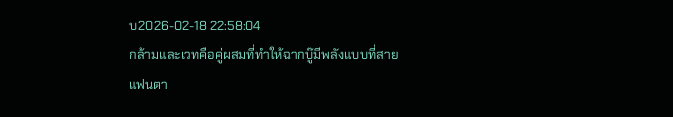บ2026-02-18 22:58:04
กล้ามและเวทคือคู่ผสมที่ทำให้ฉากบู๊มีพลังแบบที่สายแฟนตา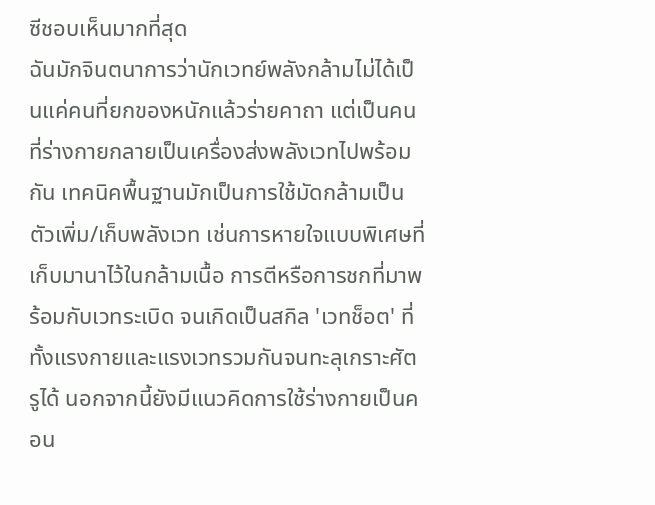ซีชอบเห็นมากที่สุด
ฉันมักจินตนาการว่านักเวทย์พลังกล้ามไม่ได้เป็นแค่คนที่ยกของหนักแล้วร่ายคาถา แต่เป็นคนที่ร่างกายกลายเป็นเครื่องส่งพลังเวทไปพร้อมกัน เทคนิคพื้นฐานมักเป็นการใช้มัดกล้ามเป็นตัวเพิ่ม/เก็บพลังเวท เช่นการหายใจแบบพิเศษที่เก็บมานาไว้ในกล้ามเนื้อ การตีหรือการชกที่มาพร้อมกับเวทระเบิด จนเกิดเป็นสกิล 'เวทช็อต' ที่ทั้งแรงกายและแรงเวทรวมกันจนทะลุเกราะศัตรูได้ นอกจากนี้ยังมีแนวคิดการใช้ร่างกายเป็นคอน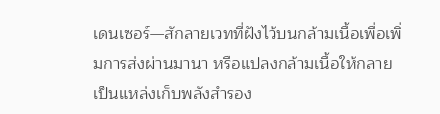เดนเซอร์—สักลายเวทที่ฝังไว้บนกล้ามเนื้อเพื่อเพิ่มการส่งผ่านมานา หรือแปลงกล้ามเนื้อให้กลายเป็นแหล่งเก็บพลังสำรอง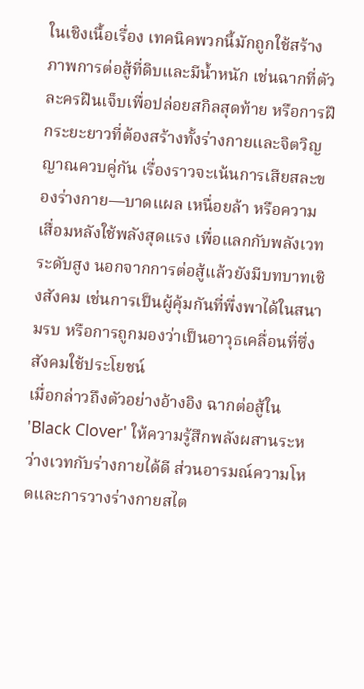ในเชิงเนื้อเรื่อง เทคนิคพวกนี้มักถูกใช้สร้างภาพการต่อสู้ที่ดิบและมีน้ำหนัก เช่นฉากที่ตัวละครฝืนเจ็บเพื่อปล่อยสกิลสุดท้าย หรือการฝึกระยะยาวที่ต้องสร้างทั้งร่างกายและจิตวิญญาณควบคู่กัน เรื่องราวจะเน้นการเสียสละของร่างกาย—บาดแผล เหนื่อยล้า หรือความเสื่อมหลังใช้พลังสุดแรง เพื่อแลกกับพลังเวทระดับสูง นอกจากการต่อสู้แล้วยังมีบทบาทเชิงสังคม เช่นการเป็นผู้คุ้มกันที่พึ่งพาได้ในสนามรบ หรือการถูกมองว่าเป็นอาวุธเคลื่อนที่ซึ่งสังคมใช้ประโยชน์
เมื่อกล่าวถึงตัวอย่างอ้างอิง ฉากต่อสู้ใน 'Black Clover' ให้ความรู้สึกพลังผสานระหว่างเวทกับร่างกายได้ดี ส่วนอารมณ์ความโหดและการวางร่างกายสไต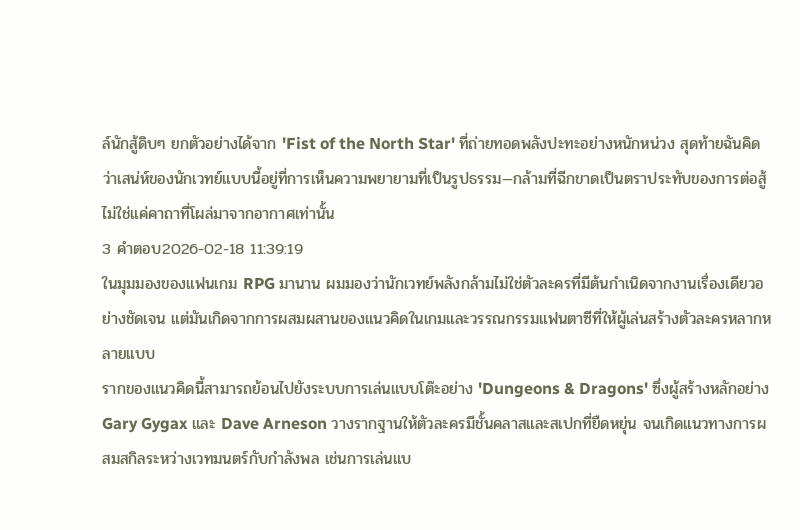ล์นักสู้ดิบๆ ยกตัวอย่างได้จาก 'Fist of the North Star' ที่ถ่ายทอดพลังปะทะอย่างหนักหน่วง สุดท้ายฉันคิดว่าเสน่ห์ของนักเวทย์แบบนี้อยู่ที่การเห็นความพยายามที่เป็นรูปธรรม—กล้ามที่ฉีกขาดเป็นตราประทับของการต่อสู้ ไม่ใช่แค่คาถาที่โผล่มาจากอากาศเท่านั้น
3 คำตอบ2026-02-18 11:39:19
ในมุมมองของแฟนเกม RPG มานาน ผมมองว่านักเวทย์พลังกล้ามไม่ใช่ตัวละครที่มีต้นกำเนิดจากงานเรื่องเดียวอย่างชัดเจน แต่มันเกิดจากการผสมผสานของแนวคิดในเกมและวรรณกรรมแฟนตาซีที่ให้ผู้เล่นสร้างตัวละครหลากหลายแบบ
รากของแนวคิดนี้สามารถย้อนไปยังระบบการเล่นแบบโต๊ะอย่าง 'Dungeons & Dragons' ซึ่งผู้สร้างหลักอย่าง Gary Gygax และ Dave Arneson วางรากฐานให้ตัวละครมีชั้นคลาสและสเปกที่ยืดหยุ่น จนเกิดแนวทางการผสมสกิลระหว่างเวทมนตร์กับกำลังพล เช่นการเล่นแบ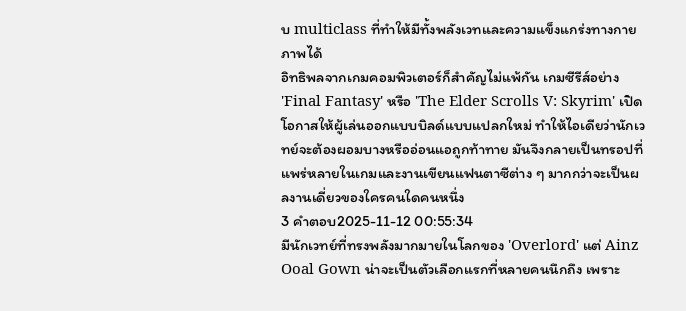บ multiclass ที่ทำให้มีทั้งพลังเวทและความแข็งแกร่งทางกายภาพได้
อิทธิพลจากเกมคอมพิวเตอร์ก็สำคัญไม่แพ้กัน เกมซีรีส์อย่าง 'Final Fantasy' หรือ 'The Elder Scrolls V: Skyrim' เปิดโอกาสให้ผู้เล่นออกแบบบิลด์แบบแปลกใหม่ ทำให้ไอเดียว่านักเวทย์จะต้องผอมบางหรืออ่อนแอถูกท้าทาย มันจึงกลายเป็นทรอปที่แพร่หลายในเกมและงานเขียนแฟนตาซีต่าง ๆ มากกว่าจะเป็นผลงานเดี่ยวของใครคนใดคนหนึ่ง
3 คำตอบ2025-11-12 00:55:34
มีนักเวทย์ที่ทรงพลังมากมายในโลกของ 'Overlord' แต่ Ainz Ooal Gown น่าจะเป็นตัวเลือกแรกที่หลายคนนึกถึง เพราะ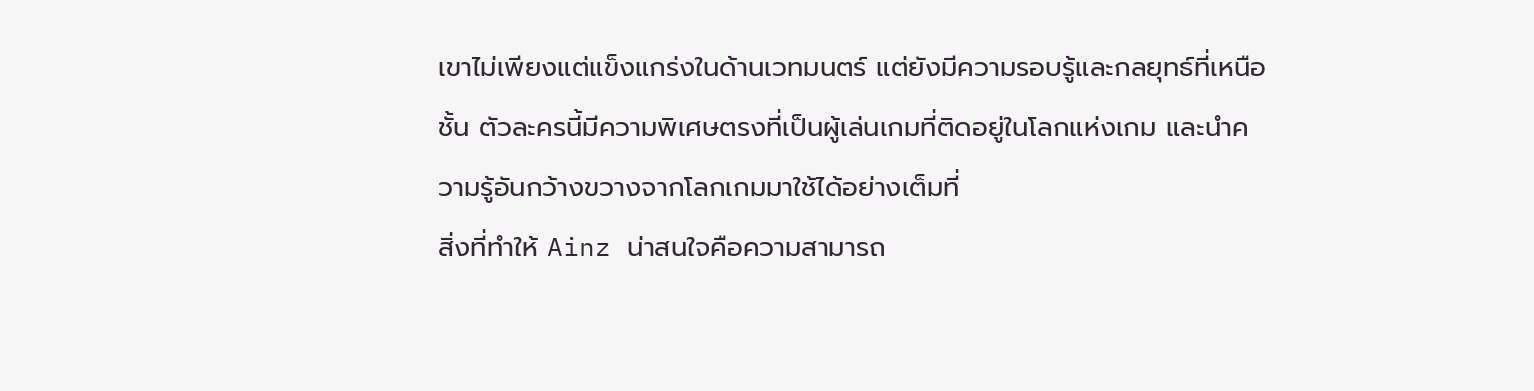เขาไม่เพียงแต่แข็งแกร่งในด้านเวทมนตร์ แต่ยังมีความรอบรู้และกลยุทธ์ที่เหนือชั้น ตัวละครนี้มีความพิเศษตรงที่เป็นผู้เล่นเกมที่ติดอยู่ในโลกแห่งเกม และนำความรู้อันกว้างขวางจากโลกเกมมาใช้ได้อย่างเต็มที่
สิ่งที่ทำให้ Ainz น่าสนใจคือความสามารถ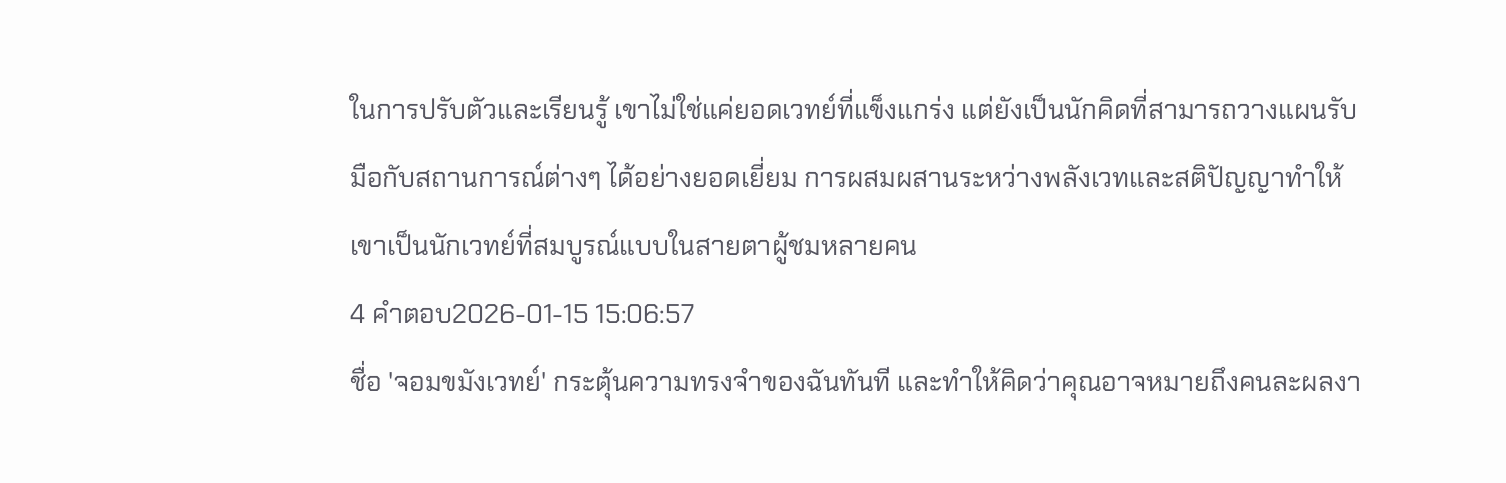ในการปรับตัวและเรียนรู้ เขาไม่ใช่แค่ยอดเวทย์ที่แข็งแกร่ง แต่ยังเป็นนักคิดที่สามารถวางแผนรับมือกับสถานการณ์ต่างๆ ได้อย่างยอดเยี่ยม การผสมผสานระหว่างพลังเวทและสติปัญญาทำให้เขาเป็นนักเวทย์ที่สมบูรณ์แบบในสายตาผู้ชมหลายคน
4 คำตอบ2026-01-15 15:06:57
ชื่อ 'จอมขมังเวทย์' กระตุ้นความทรงจำของฉันทันที และทำให้คิดว่าคุณอาจหมายถึงคนละผลงา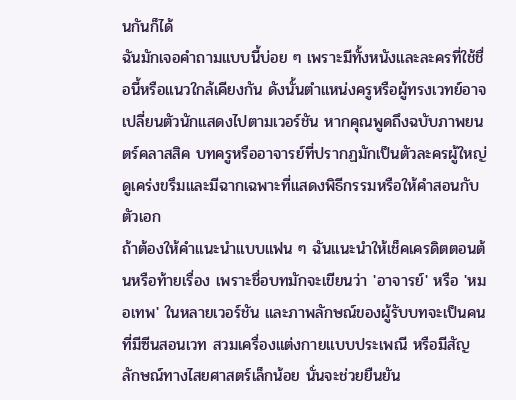นกันก็ได้
ฉันมักเจอคำถามแบบนี้บ่อย ๆ เพราะมีทั้งหนังและละครที่ใช้ชื่อนี้หรือแนวใกล้เคียงกัน ดังนั้นตำแหน่งครูหรือผู้ทรงเวทย์อาจเปลี่ยนตัวนักแสดงไปตามเวอร์ชัน หากคุณพูดถึงฉบับภาพยนตร์คลาสสิค บทครูหรืออาจารย์ที่ปรากฏมักเป็นตัวละครผู้ใหญ่ ดูเคร่งขรึมและมีฉากเฉพาะที่แสดงพิธีกรรมหรือให้คำสอนกับตัวเอก
ถ้าต้องให้คำแนะนำแบบแฟน ๆ ฉันแนะนำให้เช็คเครดิตตอนต้นหรือท้ายเรื่อง เพราะชื่อบทมักจะเขียนว่า 'อาจารย์' หรือ 'หมอเทพ' ในหลายเวอร์ชัน และภาพลักษณ์ของผู้รับบทจะเป็นคนที่มีซีนสอนเวท สวมเครื่องแต่งกายแบบประเพณี หรือมีสัญลักษณ์ทางไสยศาสตร์เล็กน้อย นั่นจะช่วยยืนยัน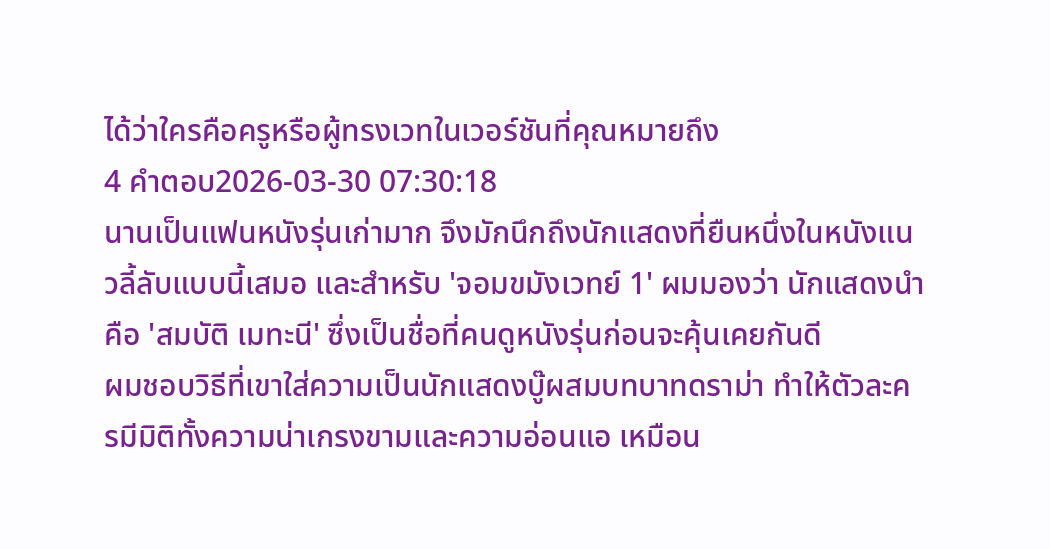ได้ว่าใครคือครูหรือผู้ทรงเวทในเวอร์ชันที่คุณหมายถึง
4 คำตอบ2026-03-30 07:30:18
นานเป็นแฟนหนังรุ่นเก่ามาก จึงมักนึกถึงนักแสดงที่ยืนหนึ่งในหนังแนวลี้ลับแบบนี้เสมอ และสำหรับ 'จอมขมังเวทย์ 1' ผมมองว่า นักแสดงนำคือ 'สมบัติ เมทะนี' ซึ่งเป็นชื่อที่คนดูหนังรุ่นก่อนจะคุ้นเคยกันดี
ผมชอบวิธีที่เขาใส่ความเป็นนักแสดงบู๊ผสมบทบาทดราม่า ทำให้ตัวละครมีมิติทั้งความน่าเกรงขามและความอ่อนแอ เหมือน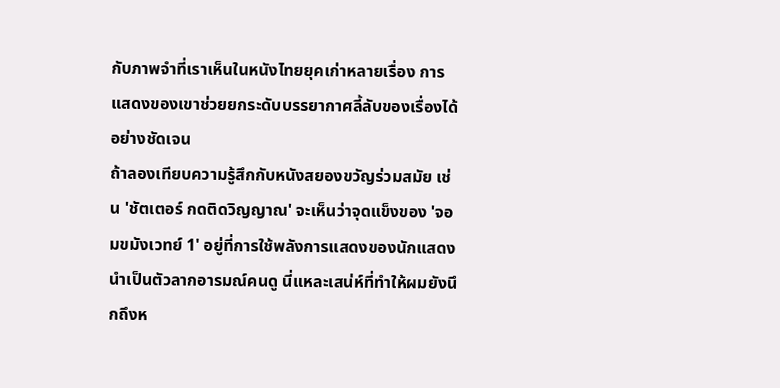กับภาพจำที่เราเห็นในหนังไทยยุคเก่าหลายเรื่อง การแสดงของเขาช่วยยกระดับบรรยากาศลี้ลับของเรื่องได้อย่างชัดเจน
ถ้าลองเทียบความรู้สึกกับหนังสยองขวัญร่วมสมัย เช่น 'ชัตเตอร์ กดติดวิญญาณ' จะเห็นว่าจุดแข็งของ 'จอมขมังเวทย์ 1' อยู่ที่การใช้พลังการแสดงของนักแสดงนำเป็นตัวลากอารมณ์คนดู นี่แหละเสน่ห์ที่ทำให้ผมยังนึกถึงห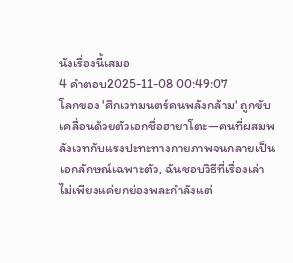นังเรื่องนี้เสมอ
4 คำตอบ2025-11-08 00:49:07
โลกของ 'ศึกเวทมนตร์คนพลังกล้าม' ถูกขับเคลื่อนด้วยตัวเอกชื่อฮายาโตะ—คนที่ผสมพลังเวทกับแรงปะทะทางกายภาพจนกลายเป็นเอกลักษณ์เฉพาะตัว, ฉันชอบวิธีที่เรื่องเล่าไม่เพียงแค่ยกย่องพละกำลังแต่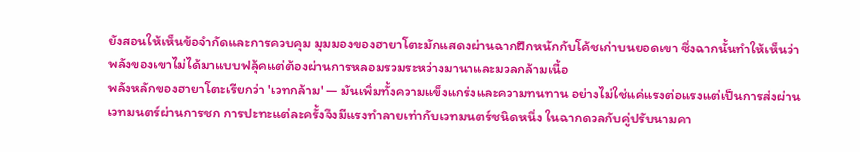ยังสอนให้เห็นข้อจำกัดและการควบคุม มุมมองของฮายาโตะมักแสดงผ่านฉากฝึกหนักกับโค้ชเก่าบนยอดเขา ซึ่งฉากนั้นทำให้เห็นว่าพลังของเขาไม่ได้มาแบบฟลุ้คแต่ต้องผ่านการหลอมรวมระหว่างมานาและมวลกล้ามเนื้อ
พลังหลักของฮายาโตะเรียกว่า 'เวทกล้าม' — มันเพิ่มทั้งความแข็งแกร่งและความทนทาน อย่างไม่ใช่แค่แรงต่อแรงแต่เป็นการส่งผ่านเวทมนตร์ผ่านการชก การปะทะแต่ละครั้งจึงมีแรงทำลายเท่ากับเวทมนตร์ชนิดหนึ่ง ในฉากดวลกับคู่ปรับนามคา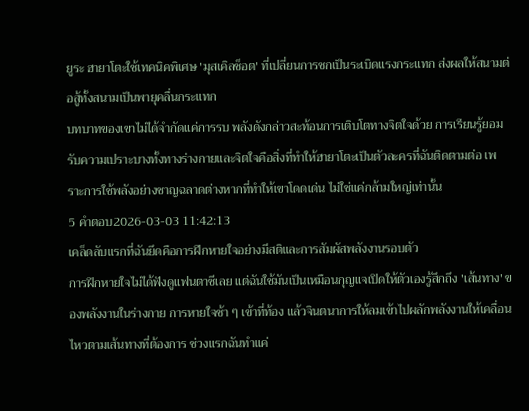ยูระ ฮายาโตะใช้เทคนิคพิเศษ 'มุสเคิลช็อต' ที่เปลี่ยนการชกเป็นระเบิดแรงกระแทก ส่งผลให้สนามต่อสู้ทั้งสนามเป็นพายุคลื่นกระแทก
บทบาทของเขาไม่ได้จำกัดแค่การรบ พลังดังกล่าวสะท้อนการเติบโตทางจิตใจด้วย การเรียนรู้ยอมรับความเปราะบางทั้งทางร่างกายและจิตใจคือสิ่งที่ทำให้ฮายาโตะเป็นตัวละครที่ฉันติดตามต่อ เพราะการใช้พลังอย่างชาญฉลาดต่างหากที่ทำให้เขาโดดเด่น ไม่ใช่แค่กล้ามใหญ่เท่านั้น
5 คำตอบ2026-03-03 11:42:13
เคล็ดลับแรกที่ฉันยึดคือการฝึกหายใจอย่างมีสติและการสัมผัสพลังงานรอบตัว
การฝึกหายใจไม่ได้ฟังดูแฟนตาซีเลย แต่ฉันใช้มันเป็นเหมือนกุญแจเปิดให้ตัวเองรู้สึกถึง 'เส้นทาง' ของพลังงานในร่างกาย การหายใจช้า ๆ เข้าที่ท้อง แล้วจินตนาการให้ลมเข้าไปผลักพลังงานให้เคลื่อนไหวตามเส้นทางที่ต้องการ ช่วงแรกฉันทำแค่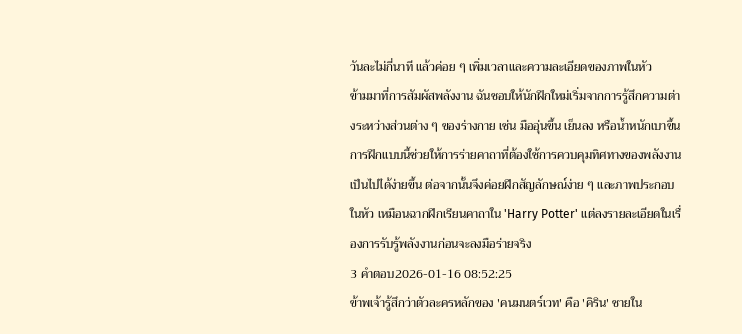วันละไม่กี่นาที แล้วค่อย ๆ เพิ่มเวลาและความละเอียดของภาพในหัว
ข้ามมาที่การสัมผัสพลังงาน ฉันชอบให้นักฝึกใหม่เริ่มจากการรู้สึกความต่างระหว่างส่วนต่าง ๆ ของร่างกาย เช่น มืออุ่นขึ้น เย็นลง หรือน้ำหนักเบาขึ้น การฝึกแบบนี้ช่วยให้การร่ายคาถาที่ต้องใช้การควบคุมทิศทางของพลังงานเป็นไปได้ง่ายขึ้น ต่อจากนั้นจึงค่อยฝึกสัญลักษณ์ง่าย ๆ และภาพประกอบในหัว เหมือนฉากฝึกเรียนคาถาใน 'Harry Potter' แต่ลงรายละเอียดในเรื่องการรับรู้พลังงานก่อนจะลงมือร่ายจริง
3 คำตอบ2026-01-16 08:52:25
ข้าพเจ้ารู้สึกว่าตัวละครหลักของ 'คนมนตร์เวท' คือ 'คิริน' ชายใน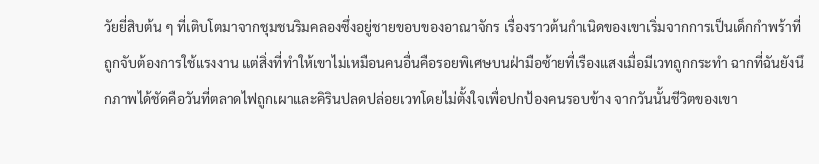วัยยี่สิบต้น ๆ ที่เติบโตมาจากชุมชนริมคลองซึ่งอยู่ชายขอบของอาณาจักร เรื่องราวต้นกำเนิดของเขาเริ่มจากการเป็นเด็กกำพร้าที่ถูกจับต้องการใช้แรงงาน แต่สิ่งที่ทำให้เขาไม่เหมือนคนอื่นคือรอยพิเศษบนฝ่ามือซ้ายที่เรืองแสงเมื่อมีเวทถูกกระทำ ฉากที่ฉันยังนึกภาพได้ชัดคือวันที่ตลาดไฟถูกเผาและคิรินปลดปล่อยเวทโดยไม่ตั้งใจเพื่อปกป้องคนรอบข้าง จากวันนั้นชีวิตของเขา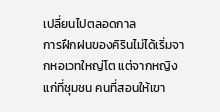เปลี่ยนไปตลอดกาล
การฝึกฝนของคิรินไม่ได้เริ่มจากหอเวทใหญ่โต แต่จากหญิงแก่ที่ชุมชน คนที่สอนให้เขา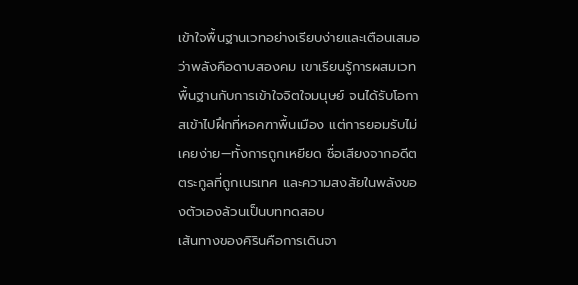เข้าใจพื้นฐานเวทอย่างเรียบง่ายและเตือนเสมอว่าพลังคือดาบสองคม เขาเรียนรู้การผสมเวทพื้นฐานกับการเข้าใจจิตใจมนุษย์ จนได้รับโอกาสเข้าไปฝึกที่หอคฑาพื้นเมือง แต่การยอมรับไม่เคยง่าย—ทั้งการถูกเหยียด ชื่อเสียงจากอดีตตระกูลที่ถูกเนรเทศ และความสงสัยในพลังของตัวเองล้วนเป็นบททดสอบ
เส้นทางของคิรินคือการเดินจา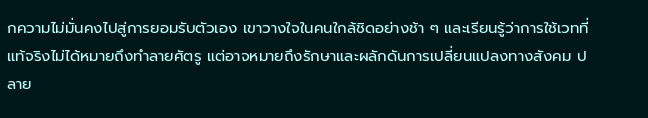กความไม่มั่นคงไปสู่การยอมรับตัวเอง เขาวางใจในคนใกล้ชิดอย่างช้า ๆ และเรียนรู้ว่าการใช้เวทที่แท้จริงไม่ได้หมายถึงทำลายศัตรู แต่อาจหมายถึงรักษาและผลักดันการเปลี่ยนแปลงทางสังคม ปลาย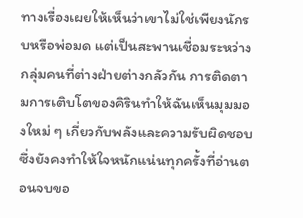ทางเรื่องเผยให้เห็นว่าเขาไม่ใช่เพียงนักรบหรือพ่อมด แต่เป็นสะพานเชื่อมระหว่างกลุ่มคนที่ต่างฝ่ายต่างกลัวกัน การติดตามการเติบโตของคิรินทำให้ฉันเห็นมุมมองใหม่ ๆ เกี่ยวกับพลังและความรับผิดชอบ ซึ่งยังคงทำให้ใจหนักแน่นทุกครั้งที่อ่านตอนจบขอ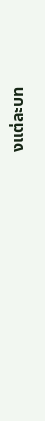งแต่ละบท